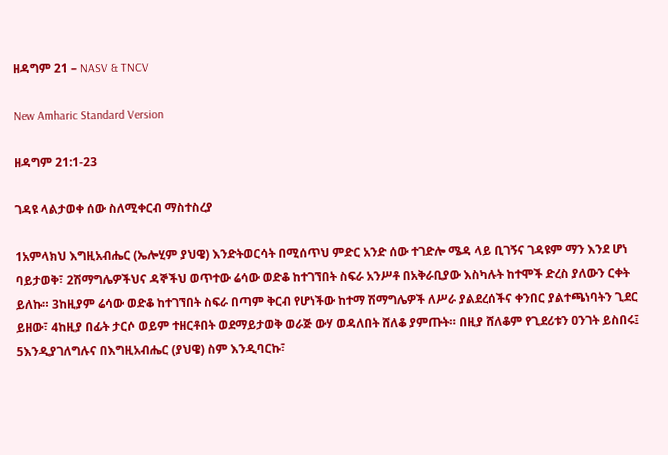ዘዳግም 21 – NASV & TNCV

New Amharic Standard Version

ዘዳግም 21:1-23

ገዳዩ ላልታወቀ ሰው ስለሚቀርብ ማስተስረያ

1አምላክህ እግዚአብሔር (ኤሎሂም ያህዌ) እንድትወርሳት በሚሰጥህ ምድር አንድ ሰው ተገድሎ ሜዳ ላይ ቢገኝና ገዳዩም ማን እንደ ሆነ ባይታወቅ፣ 2ሽማግሌዎችህና ዳኞችህ ወጥተው ሬሳው ወድቆ ከተገኘበት ስፍራ አንሥቶ በአቅራቢያው እስካሉት ከተሞች ድረስ ያለውን ርቀት ይለኩ። 3ከዚያም ሬሳው ወድቆ ከተገኘበት ስፍራ በጣም ቅርብ የሆነችው ከተማ ሽማግሌዎች ለሥራ ያልደረሰችና ቀንበር ያልተጫነባትን ጊደር ይዘው፣ 4ከዚያ በፊት ታርሶ ወይም ተዘርቶበት ወደማይታወቅ ወራጅ ውሃ ወዳለበት ሸለቆ ያምጡት። በዚያ ሸለቆም የጊደሪቱን ዐንገት ይስበሩ፤ 5እንዲያገለግሉና በእግዚአብሔር (ያህዌ) ስም እንዲባርኩ፣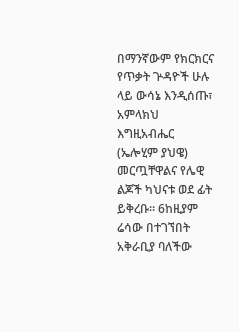በማንኛውም የክርክርና የጥቃት ጕዳዮች ሁሉ ላይ ውሳኔ እንዲሰጡ፣ አምላክህ እግዚአብሔር (ኤሎሂም ያህዌ) መርጧቸዋልና የሌዊ ልጆች ካህናቱ ወደ ፊት ይቅረቡ። 6ከዚያም ሬሳው በተገኘበት አቅራቢያ ባለችው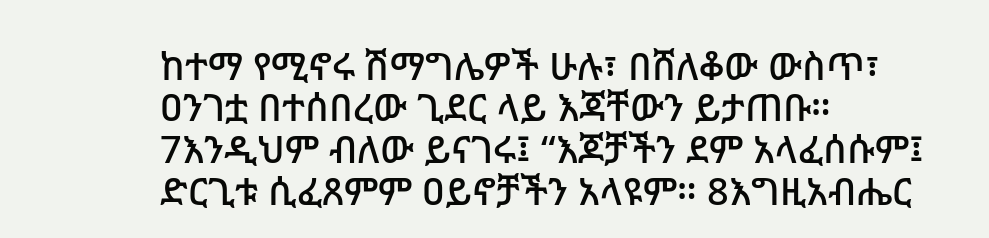ከተማ የሚኖሩ ሽማግሌዎች ሁሉ፣ በሸለቆው ውስጥ፣ ዐንገቷ በተሰበረው ጊደር ላይ እጃቸውን ይታጠቡ። 7እንዲህም ብለው ይናገሩ፤ “እጆቻችን ደም አላፈሰሱም፤ ድርጊቱ ሲፈጸምም ዐይኖቻችን አላዩም። 8እግዚአብሔር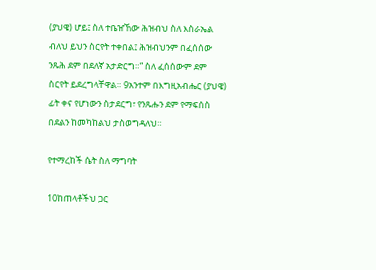(ያህዌ) ሆይ፤ ስለ ተቤዠኸው ሕዝብህ ስለ እስራኤል ብለህ ይህን ስርየት ተቀበል፤ ሕዝብህንም በፈሰሰው ንጹሕ ደም በደለኛ አታድርግ።” ስለ ፈሰሰውም ደም ስርየት ይደረግላቸዋል። 9አንተም በእግዚአብሔር (ያህዌ) ፊት ቀና የሆነውን ስታደርግ፣ የንጹሑን ደም የማፍሰስ በደልን ከመካከልህ ታስወግዳለህ።

የተማረከች ሴት ስለ ማግባት

10ከጠላቶችህ ጋር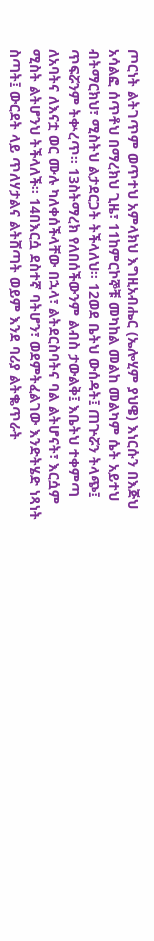ጦርነት ልትገጥም ወጥተህ አምላክህ እግዚአብሔር (ኤሎሂም ያህዌ) እነርሱን በእጅህ አሳልፎ ሰጥቶህ በማረክህ ጊዜ፣ 11ከምርኮኞቹ መካከል መልከ መልካም ሴት አይተህ ብትማርክህ፣ ሚስትህ ልታደርጋት ትችላለህ። 12ወደ ቤትህ ውሰዳት፤ ጠጕሯን ትላጭ፤ ጥፍሯንም ትቍረጥ። 13ስትማረክ የለበሰችውንም ልብስ ታውልቅ፤ እቤትህ ተቀምጣ ለአባትና ለእናቷ ወር ሙሉ ካለቀሰችላቸው በኋላ፣ ልትደርስባትና ባል ልትሆናት፣ እርሷም ሚስት ልትሆንህ ትችላለች። 14በእርሷ ደስተኛ ባትሆን፣ ወደምትፈልገው እንድትሄድ ነጻነት ስጣት፤ ውርደት ላይ ጥለሃታልና ልትሸጣት ወይም እንደ ባሪያ ልትቈጥራት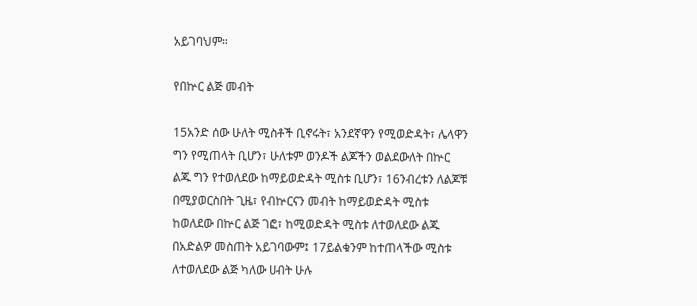አይገባህም።

የበኵር ልጅ መብት

15አንድ ሰው ሁለት ሚስቶች ቢኖሩት፣ አንደኛዋን የሚወድዳት፣ ሌላዋን ግን የሚጠላት ቢሆን፣ ሁለቱም ወንዶች ልጆችን ወልደውለት በኵር ልጁ ግን የተወለደው ከማይወድዳት ሚስቱ ቢሆን፣ 16ንብረቱን ለልጆቹ በሚያወርስበት ጊዜ፣ የብኵርናን መብት ከማይወድዳት ሚስቱ ከወለደው በኵር ልጅ ገፎ፣ ከሚወድዳት ሚስቱ ለተወለደው ልጁ በአድልዎ መስጠት አይገባውም፤ 17ይልቁንም ከተጠላችው ሚስቱ ለተወለደው ልጅ ካለው ሀብት ሁሉ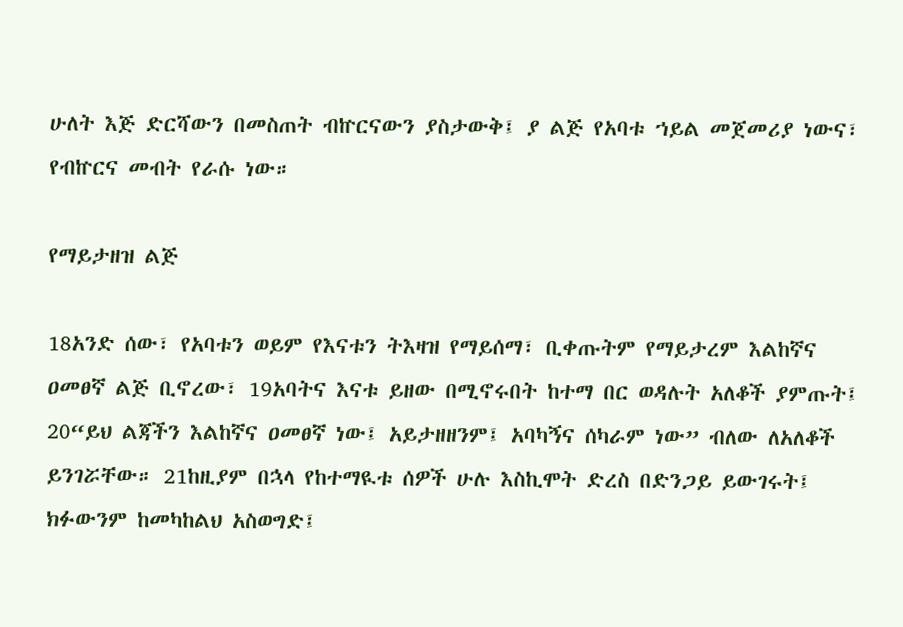ሁለት እጅ ድርሻውን በመስጠት ብኵርናውን ያስታውቅ፤ ያ ልጅ የአባቱ ኀይል መጀመሪያ ነውና፣ የብኵርና መብት የራሱ ነው።

የማይታዘዝ ልጅ

18አንድ ሰው፣ የአባቱን ወይም የእናቱን ትእዛዝ የማይሰማ፣ ቢቀጡትም የማይታረም እልከኛና ዐመፀኛ ልጅ ቢኖረው፣ 19አባትና እናቱ ይዘው በሚኖሩበት ከተማ በር ወዳሉት አለቆች ያምጡት፤ 20“ይህ ልጃችን እልከኛና ዐመፀኛ ነው፤ አይታዘዘንም፤ አባካኝና ሰካራም ነው” ብለው ለአለቆች ይንገሯቸው። 21ከዚያም በኋላ የከተማዪቱ ሰዎች ሁሉ እስኪሞት ድረስ በድንጋይ ይውገሩት፤ ክፉውንም ከመካከልህ አስወግድ፤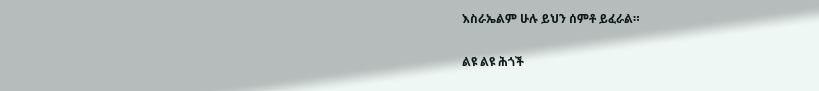እስራኤልም ሁሉ ይህን ሰምቶ ይፈራል።

ልዩ ልዩ ሕጎች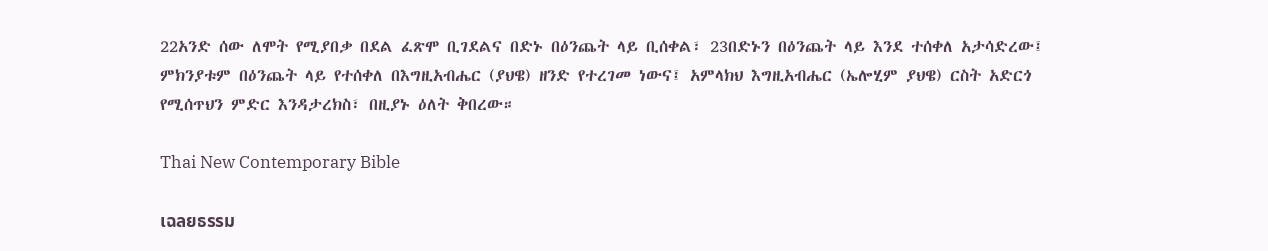22አንድ ሰው ለሞት የሚያበቃ በደል ፈጽሞ ቢገደልና በድኑ በዕንጨት ላይ ቢሰቀል፣ 23በድኑን በዕንጨት ላይ እንደ ተሰቀለ አታሳድረው፤ ምክንያቱም በዕንጨት ላይ የተሰቀለ በእግዚአብሔር (ያህዌ) ዘንድ የተረገመ ነውና፤ አምላክህ እግዚአብሔር (ኤሎሂም ያህዌ) ርስት አድርጎ የሚሰጥህን ምድር እንዳታረክስ፣ በዚያኑ ዕለት ቅበረው።

Thai New Contemporary Bible

เฉลยธรรม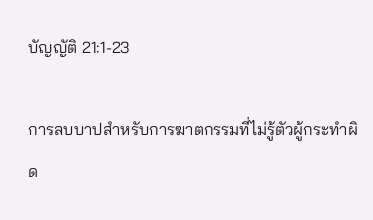บัญญัติ 21:1-23

การลบบาปสำหรับการฆาตกรรมที่ไม่รู้ตัวผู้กระทำผิด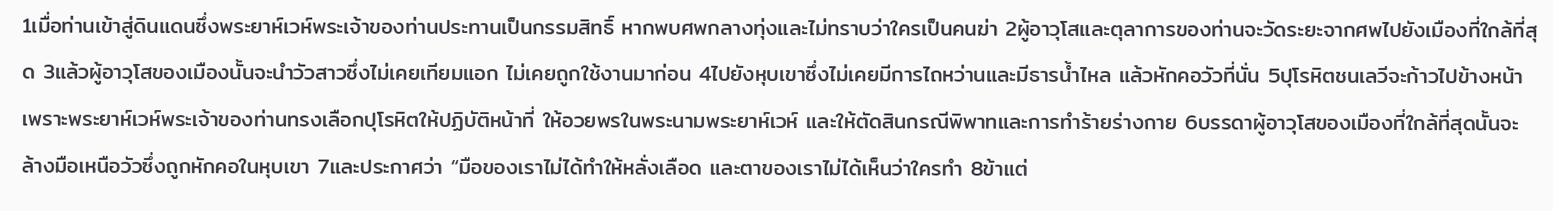1เมื่อท่านเข้าสู่ดินแดนซึ่งพระยาห์เวห์พระเจ้าของท่านประทานเป็นกรรมสิทธิ์ หากพบศพกลางทุ่งและไม่ทราบว่าใครเป็นคนฆ่า 2ผู้อาวุโสและตุลาการของท่านจะวัดระยะจากศพไปยังเมืองที่ใกล้ที่สุด 3แล้วผู้อาวุโสของเมืองนั้นจะนำวัวสาวซึ่งไม่เคยเทียมแอก ไม่เคยถูกใช้งานมาก่อน 4ไปยังหุบเขาซึ่งไม่เคยมีการไถหว่านและมีธารน้ำไหล แล้วหักคอวัวที่นั่น 5ปุโรหิตชนเลวีจะก้าวไปข้างหน้า เพราะพระยาห์เวห์พระเจ้าของท่านทรงเลือกปุโรหิตให้ปฏิบัติหน้าที่ ให้อวยพรในพระนามพระยาห์เวห์ และให้ตัดสินกรณีพิพาทและการทำร้ายร่างกาย 6บรรดาผู้อาวุโสของเมืองที่ใกล้ที่สุดนั้นจะล้างมือเหนือวัวซึ่งถูกหักคอในหุบเขา 7และประกาศว่า “มือของเราไม่ได้ทำให้หลั่งเลือด และตาของเราไม่ได้เห็นว่าใครทำ 8ข้าแต่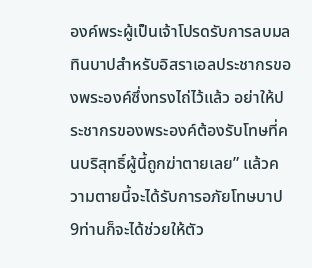องค์พระผู้เป็นเจ้าโปรดรับการลบมลทินบาปสำหรับอิสราเอลประชากรของพระองค์ซึ่งทรงไถ่ไว้แล้ว อย่าให้ประชากรของพระองค์ต้องรับโทษที่คนบริสุทธิ์ผู้นี้ถูกฆ่าตายเลย” แล้วความตายนี้จะได้รับการอภัยโทษบาป 9ท่านก็จะได้ช่วยให้ตัว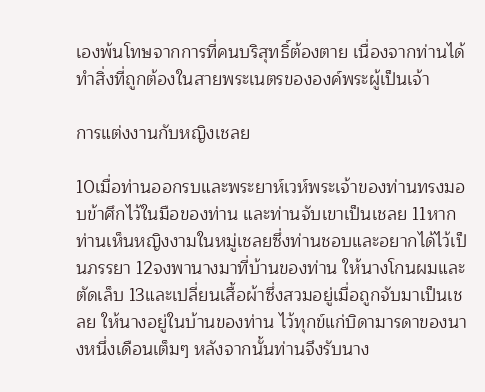เองพ้นโทษจากการที่คนบริสุทธิ์ต้องตาย เนื่องจากท่านได้ทำสิ่งที่ถูกต้องในสายพระเนตรขององค์พระผู้เป็นเจ้า

การแต่งงานกับหญิงเชลย

10เมื่อท่านออกรบและพระยาห์เวห์พระเจ้าของท่านทรงมอบข้าศึกไว้ในมือของท่าน และท่านจับเขาเป็นเชลย 11หากท่านเห็นหญิงงามในหมู่เชลยซึ่งท่านชอบและอยากได้ไว้เป็นภรรยา 12จงพานางมาที่บ้านของท่าน ให้นางโกนผมและตัดเล็บ 13และเปลี่ยนเสื้อผ้าซึ่งสวมอยู่เมื่อถูกจับมาเป็นเชลย ให้นางอยู่ในบ้านของท่าน ไว้ทุกข์แก่บิดามารดาของนางหนึ่งเดือนเต็มๆ หลังจากนั้นท่านจึงรับนาง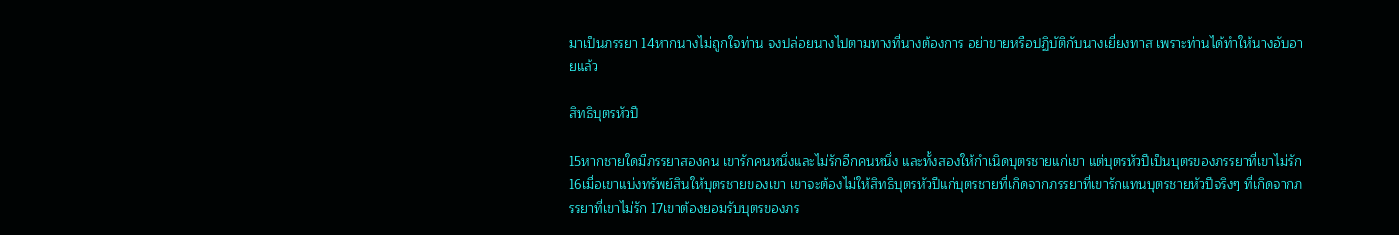มาเป็นภรรยา 14หากนางไม่ถูกใจท่าน จงปล่อยนางไปตามทางที่นางต้องการ อย่าขายหรือปฏิบัติกับนางเยี่ยงทาส เพราะท่านได้ทำให้นางอับอายแล้ว

สิทธิบุตรหัวปี

15หากชายใดมีภรรยาสองคน เขารักคนหนึ่งและไม่รักอีกคนหนึ่ง และทั้งสองให้กำเนิดบุตรชายแก่เขา แต่บุตรหัวปีเป็นบุตรของภรรยาที่เขาไม่รัก 16เมื่อเขาแบ่งทรัพย์สินให้บุตรชายของเขา เขาจะต้องไม่ให้สิทธิบุตรหัวปีแก่บุตรชายที่เกิดจากภรรยาที่เขารักแทนบุตรชายหัวปีจริงๆ ที่เกิดจากภรรยาที่เขาไม่รัก 17เขาต้องยอมรับบุตรของภร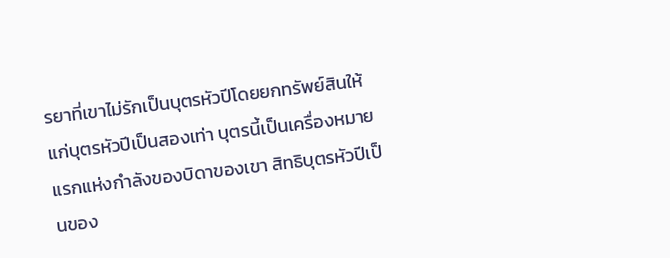รยาที่เขาไม่รักเป็นบุตรหัวปีโดยยกทรัพย์สินให้แก่บุตรหัวปีเป็นสองเท่า บุตรนี้เป็นเครื่องหมายแรกแห่งกำลังของบิดาของเขา สิทธิบุตรหัวปีเป็นของ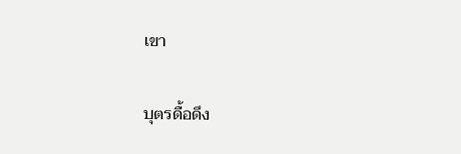เขา

บุตรดื้อดึง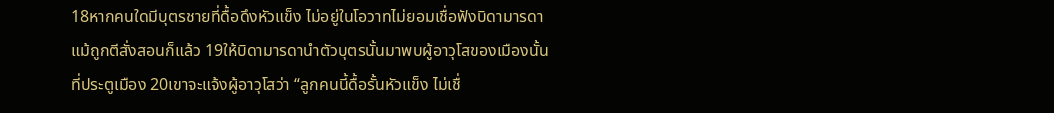18หากคนใดมีบุตรชายที่ดื้อดึงหัวแข็ง ไม่อยู่ในโอวาทไม่ยอมเชื่อฟังบิดามารดา แม้ถูกตีสั่งสอนก็แล้ว 19ให้บิดามารดานำตัวบุตรนั้นมาพบผู้อาวุโสของเมืองนั้นที่ประตูเมือง 20เขาจะแจ้งผู้อาวุโสว่า “ลูกคนนี้ดื้อรั้นหัวแข็ง ไม่เชื่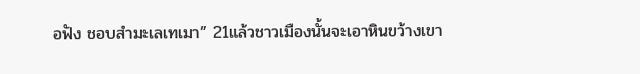อฟัง ชอบสำมะเลเทเมา” 21แล้วชาวเมืองนั้นจะเอาหินขว้างเขา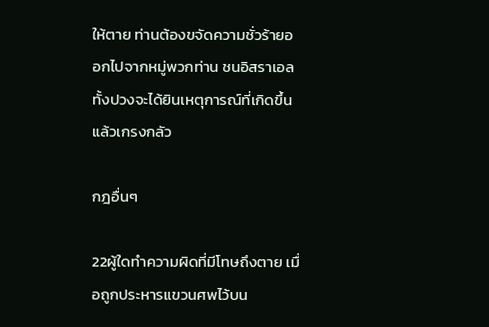ให้ตาย ท่านต้องขจัดความชั่วร้ายออกไปจากหมู่พวกท่าน ชนอิสราเอลทั้งปวงจะได้ยินเหตุการณ์ที่เกิดขึ้นแล้วเกรงกลัว

กฎอื่นๆ

22ผู้ใดทำความผิดที่มีโทษถึงตาย เมื่อถูกประหารแขวนศพไว้บน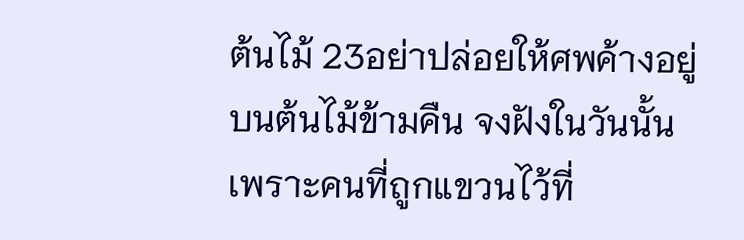ต้นไม้ 23อย่าปล่อยให้ศพค้างอยู่บนต้นไม้ข้ามคืน จงฝังในวันนั้น เพราะคนที่ถูกแขวนไว้ที่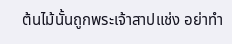ต้นไม้นั้นถูกพระเจ้าสาปแช่ง อย่าทำ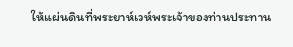ให้แผ่นดินที่พระยาห์เวห์พระเจ้าของท่านประทาน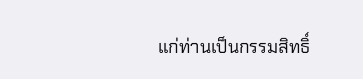แก่ท่านเป็นกรรมสิทธิ์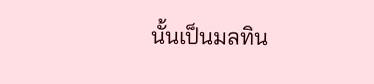นั้นเป็นมลทิน